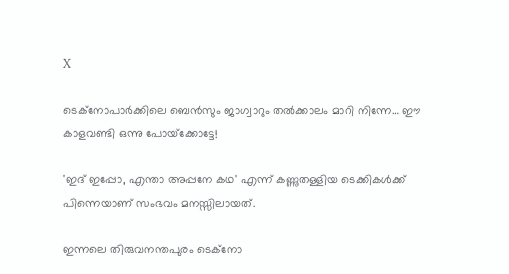X

ടെക്നോപാര്‍ക്കിലെ ബെന്‍സും ജാഗ്വാറും തല്‍ക്കാലം മാറി നിന്നേ… ഈ കാളവണ്ടി ഒന്നു പോയ്‌ക്കോട്ടേ!

'ഇദ് ഇപ്പോ, എന്താ അപ്പനേ കഥ' എന്ന് കണ്ണുതള്ളിയ ടെക്കികള്‍ക്ക് പിന്നെയാണ് സംഭവം മനസ്സിലായത്.

ഇന്നലെ തിരുവനന്തപുരം ടെക്‌നോ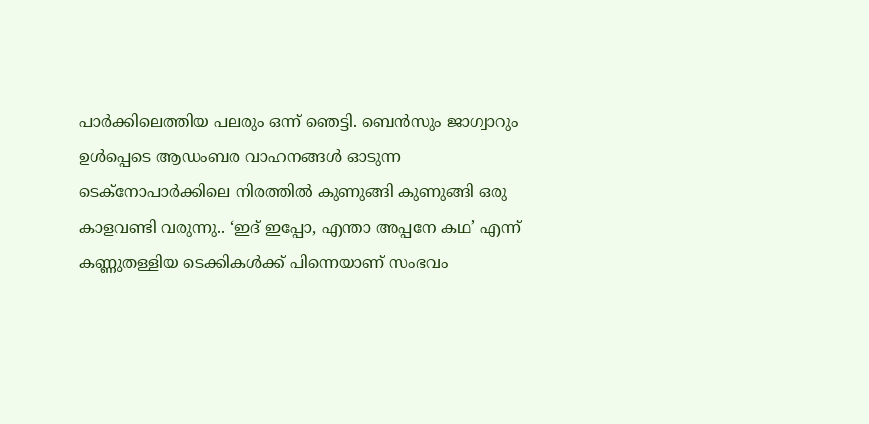പാര്‍ക്കിലെത്തിയ പലരും ഒന്ന് ഞെട്ടി. ബെന്‍സും ജാഗ്വാറും ഉള്‍പ്പെടെ ആഡംബര വാഹനങ്ങള്‍ ഓടുന്ന ടെക്‌നോപാര്‍ക്കിലെ നിരത്തില്‍ കുണുങ്ങി കുണുങ്ങി ഒരു കാളവണ്ടി വരുന്നു.. ‘ഇദ് ഇപ്പോ, എന്താ അപ്പനേ കഥ’ എന്ന് കണ്ണുതള്ളിയ ടെക്കികള്‍ക്ക് പിന്നെയാണ് സംഭവം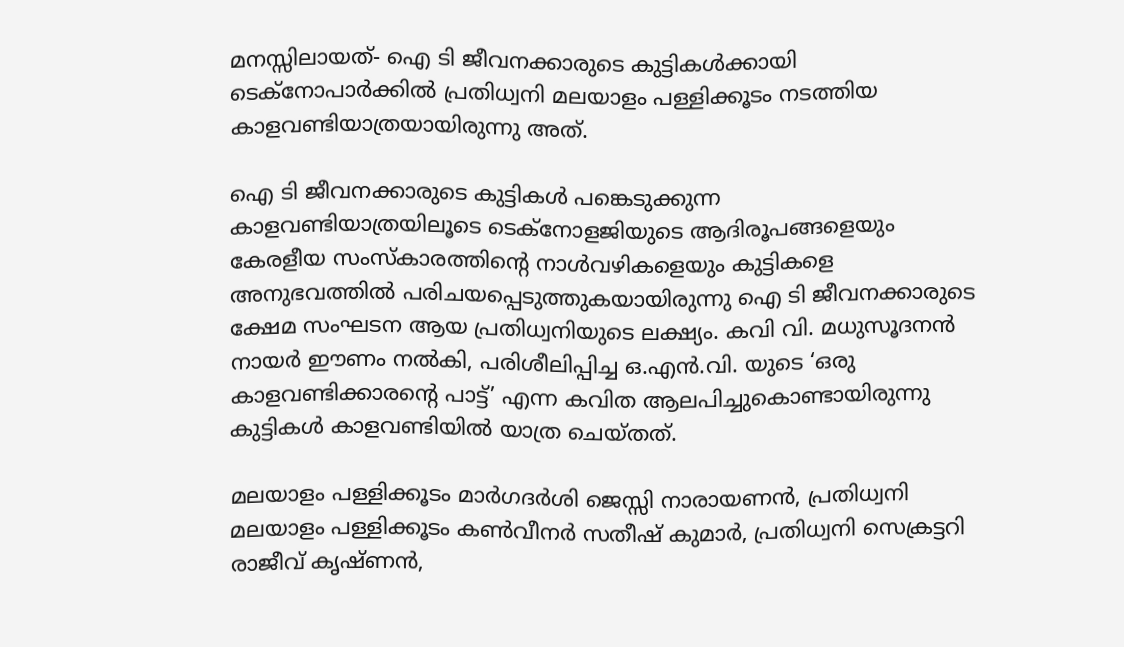മനസ്സിലായത്- ഐ ടി ജീവനക്കാരുടെ കുട്ടികള്‍ക്കായി ടെക്നോപാര്‍ക്കില്‍ പ്രതിധ്വനി മലയാളം പള്ളിക്കൂടം നടത്തിയ കാളവണ്ടിയാത്രയായിരുന്നു അത്.

ഐ ടി ജീവനക്കാരുടെ കുട്ടികള്‍ പങ്കെടുക്കുന്ന കാളവണ്ടിയാത്രയിലൂടെ ടെക്‌നോളജിയുടെ ആദിരൂപങ്ങളെയും കേരളീയ സംസ്‌കാരത്തിന്റെ നാള്‍വഴികളെയും കുട്ടികളെ അനുഭവത്തില്‍ പരിചയപ്പെടുത്തുകയായിരുന്നു ഐ ടി ജീവനക്കാരുടെ ക്ഷേമ സംഘടന ആയ പ്രതിധ്വനിയുടെ ലക്ഷ്യം. കവി വി. മധുസൂദനന്‍ നായര്‍ ഈണം നല്‍കി, പരിശീലിപ്പിച്ച ഒ.എന്‍.വി. യുടെ ‘ഒരു കാളവണ്ടിക്കാരന്റെ പാട്ട്’ എന്ന കവിത ആലപിച്ചുകൊണ്ടായിരുന്നു കുട്ടികള്‍ കാളവണ്ടിയില്‍ യാത്ര ചെയ്തത്.

മലയാളം പള്ളിക്കൂടം മാര്‍ഗദര്‍ശി ജെസ്സി നാരായണന്‍, പ്രതിധ്വനി മലയാളം പള്ളിക്കൂടം കണ്‍വീനര്‍ സതീഷ് കുമാര്‍, പ്രതിധ്വനി സെക്രട്ടറി രാജീവ് കൃഷ്ണന്‍,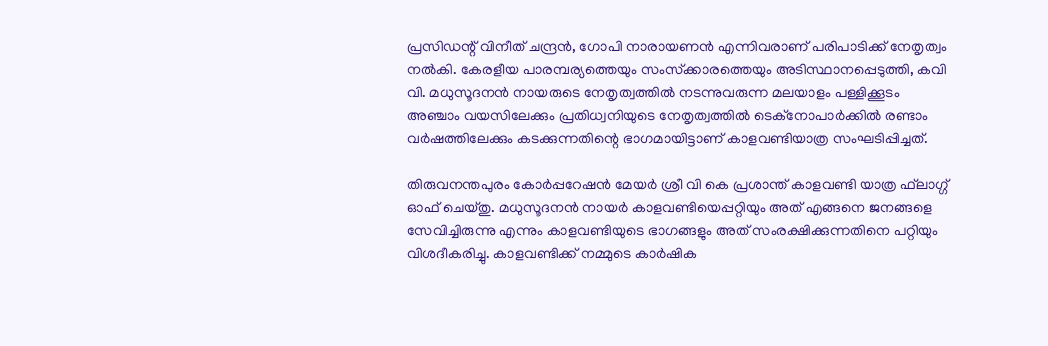പ്രസിഡന്റ് വിനീത് ചന്ദ്രന്‍, ഗോപി നാരായണന്‍ എന്നിവരാണ് പരിപാടിക്ക് നേതൃത്വം നല്‍കി. കേരളീയ പാരമ്പര്യത്തെയും സംസ്‌ക്കാരത്തെയും അടിസ്ഥാനപ്പെടുത്തി, കവി വി. മധുസൂദനന്‍ നായരുടെ നേതൃത്വത്തില്‍ നടന്നുവരുന്ന മലയാളം പള്ളിക്കൂടം അഞ്ചാം വയസിലേക്കും പ്രതിധ്വനിയുടെ നേതൃത്വത്തില്‍ ടെക്നോപാര്‍ക്കില്‍ രണ്ടാം വര്‍ഷത്തിലേക്കും കടക്കുന്നതിന്റെ ഭാഗമായിട്ടാണ് കാളവണ്ടിയാത്ര സംഘടിപ്പിച്ചത്.

തിരുവനന്തപുരം കോര്‍പ്പറേഷന്‍ മേയര്‍ ശ്രീ വി കെ പ്രശാന്ത് കാളവണ്ടി യാത്ര ഫ്‌ലാഗ്ഗ് ഓഫ് ചെയ്തു. മധുസൂദനന്‍ നായര്‍ കാളവണ്ടിയെപ്പറ്റിയും അത് എങ്ങനെ ജനങ്ങളെ സേവിച്ചിരുന്നു എന്നും കാളവണ്ടിയുടെ ഭാഗങ്ങളും അത് സംരക്ഷിക്കുന്നതിനെ പറ്റിയും വിശദീകരിച്ചു. കാളവണ്ടിക്ക് നമ്മുടെ കാര്‍ഷിക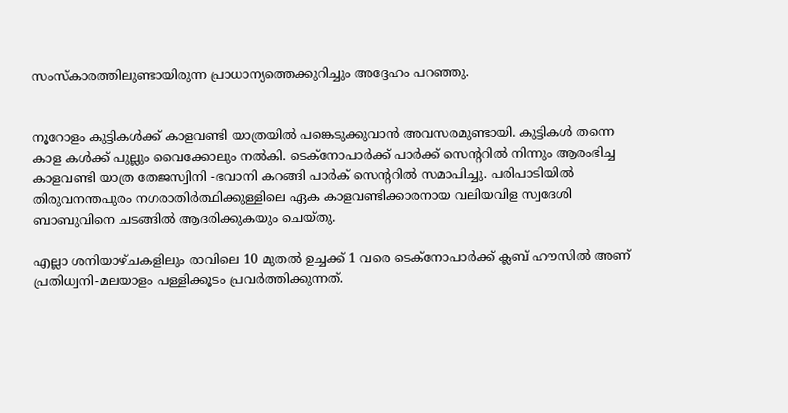സംസ്‌കാരത്തിലുണ്ടായിരുന്ന പ്രാധാന്യത്തെക്കുറിച്ചും അദ്ദേഹം പറഞ്ഞു.


നൂറോളം കുട്ടികള്‍ക്ക് കാളവണ്ടി യാത്രയില്‍ പങ്കെടുക്കുവാന്‍ അവസരമുണ്ടായി. കുട്ടികള്‍ തന്നെ കാള കള്‍ക്ക് പുല്ലും വൈക്കോലും നല്‍കി. ടെക്നോപാര്‍ക്ക് പാര്‍ക്ക് സെന്ററില്‍ നിന്നും ആരംഭിച്ച കാളവണ്ടി യാത്ര തേജസ്വിനി -ഭവാനി കറങ്ങി പാര്‍ക് സെന്ററില്‍ സമാപിച്ചു. പരിപാടിയില്‍ തിരുവനന്തപുരം നഗരാതിര്‍ത്ഥിക്കുള്ളിലെ ഏക കാളവണ്ടിക്കാരനായ വലിയവിള സ്വദേശി ബാബുവിനെ ചടങ്ങില്‍ ആദരിക്കുകയും ചെയ്തു.

എല്ലാ ശനിയാഴ്ചകളിലും രാവിലെ 10 മുതല്‍ ഉച്ചക്ക് 1 വരെ ടെക്നോപാര്‍ക്ക് ക്ലബ് ഹൗസില്‍ അണ് പ്രതിധ്വനി-മലയാളം പള്ളിക്കൂടം പ്രവര്‍ത്തിക്കുന്നത്.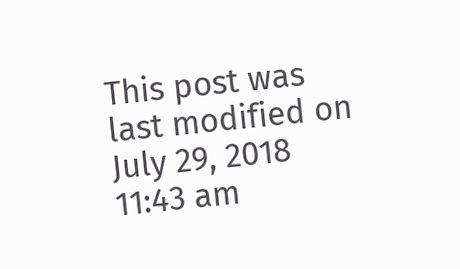This post was last modified on July 29, 2018 11:43 am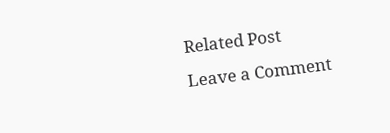Related Post
Leave a Comment